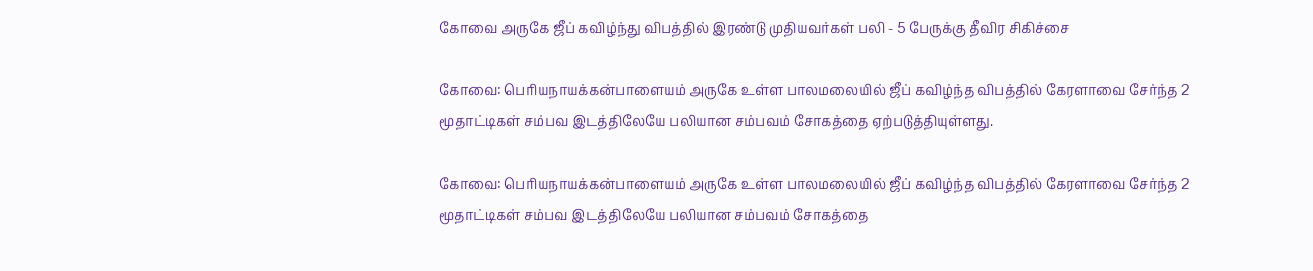கோவை அருகே ஜீப் கவிழ்ந்து விபத்தில் இரண்டு முதியவர்கள் பலி - 5 பேருக்கு தீவிர சிகிச்சை

கோவை: பெரியநாயக்கன்பாளையம் அருகே உள்ள பாலமலையில் ஜீப் கவிழ்ந்த விபத்தில் கேரளாவை சேர்ந்த 2 மூதாட்டிகள் சம்பவ இடத்திலேயே பலியான சம்பவம் சோகத்தை ஏற்படுத்தியுள்ளது.

கோவை: பெரியநாயக்கன்பாளையம் அருகே உள்ள பாலமலையில் ஜீப் கவிழ்ந்த விபத்தில் கேரளாவை சேர்ந்த 2 மூதாட்டிகள் சம்பவ இடத்திலேயே பலியான சம்பவம் சோகத்தை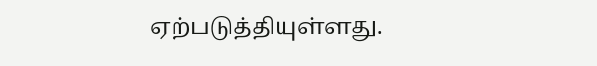ஏற்படுத்தியுள்ளது.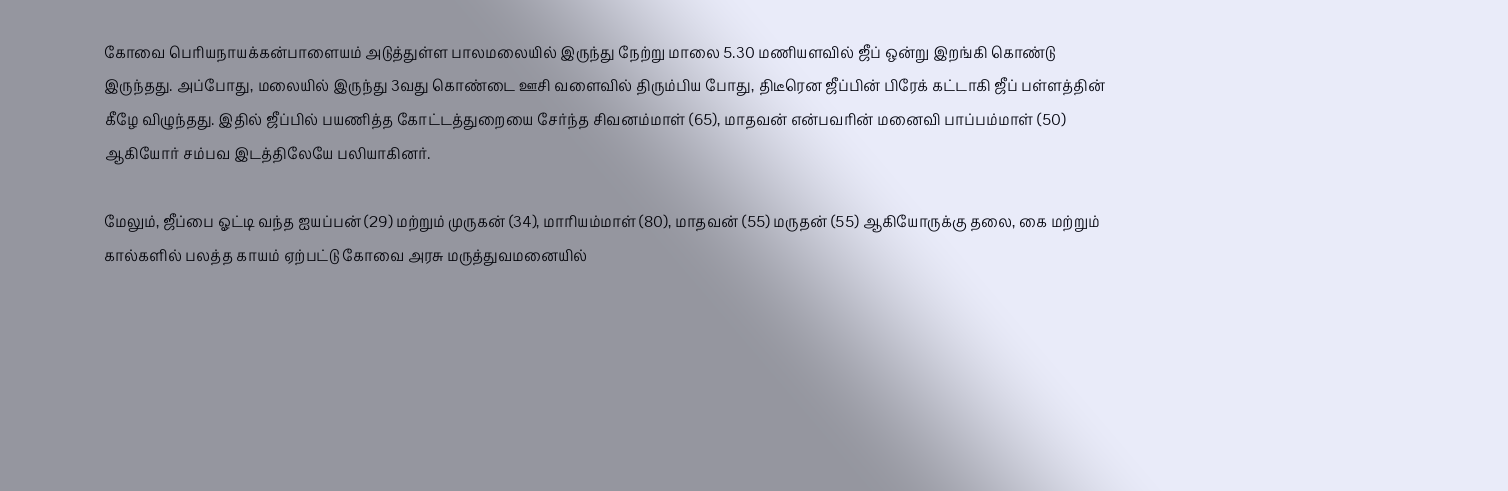கோவை பெரியநாயக்கன்பாளையம் அடுத்துள்ள பாலமலையில் இருந்து நேற்று மாலை 5.30 மணியளவில் ஜீப் ஒன்று இறங்கி கொண்டு இருந்தது. அப்போது, மலையில் இருந்து 3வது கொண்டை ஊசி வளைவில் திரும்பிய போது, திடீரென ஜீப்பின் பிரேக் கட்டாகி ஜீப் பள்ளத்தின் கீழே விழுந்தது. இதில் ஜீப்பில் பயணித்த கோட்டத்துறையை சேர்ந்த சிவனம்மாள் (65), மாதவன் என்பவரின் மனைவி பாப்பம்மாள் (50) ஆகியோர் சம்பவ இடத்திலேயே பலியாகினர்.

மேலும், ஜீப்பை ஓட்டி வந்த ஐயப்பன் (29) மற்றும் முருகன் (34), மாரியம்மாள் (80), மாதவன் (55) மருதன் (55) ஆகியோருக்கு தலை, கை மற்றும் கால்களில் பலத்த காயம் ஏற்பட்டு கோவை அரசு மருத்துவமனையில்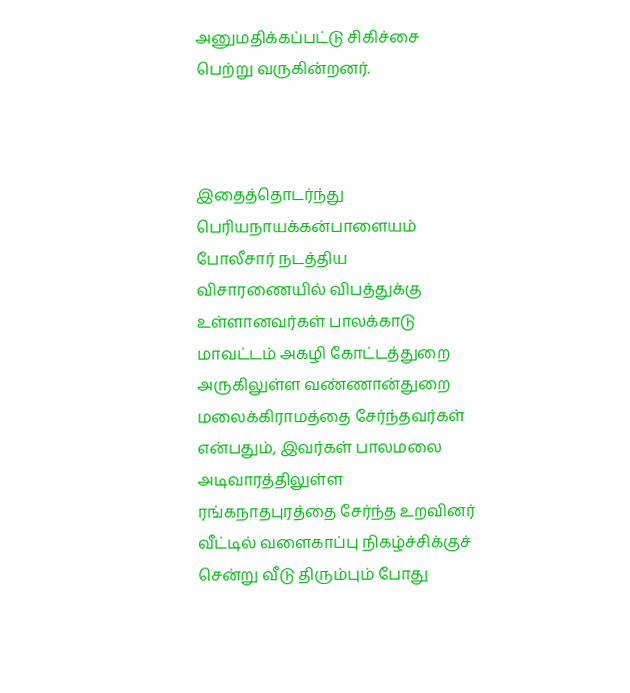அனுமதிக்கப்பட்டு சிகிச்சை பெற்று வருகின்றனர்.



இதைத்தொடர்ந்து பெரியநாயக்கன்பாளையம் போலீசார் நடத்திய விசாரணையில் விபத்துக்கு உள்ளானவர்கள் பாலக்காடு மாவட்டம் அகழி கோட்டத்துறை அருகிலுள்ள வண்ணான்துறை மலைக்கிராமத்தை சேர்ந்தவர்கள் என்பதும், இவர்கள் பாலமலை அடிவாரத்திலுள்ள ரங்கநாதபுரத்தை சேர்ந்த உறவினர் வீட்டில் வளைகாப்பு நிகழ்ச்சிக்குச் சென்று வீடு திரும்பும் போது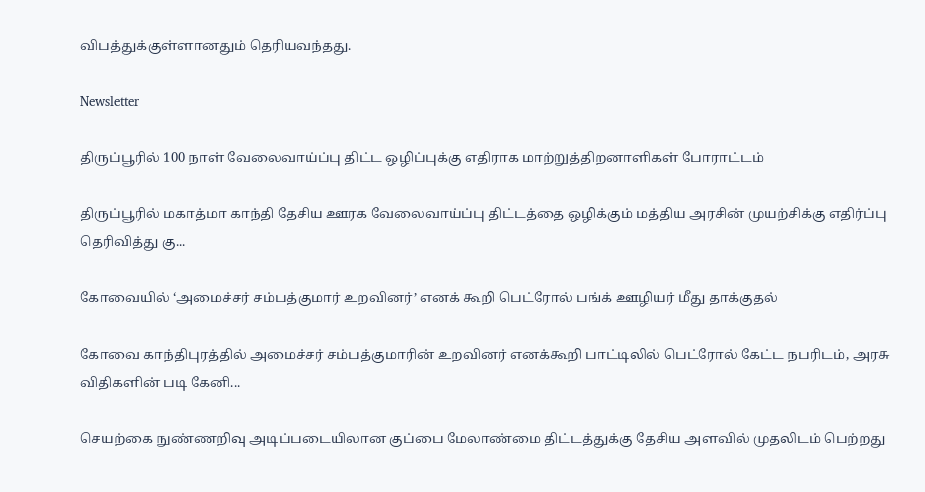விபத்துக்குள்ளானதும் தெரியவந்தது.

Newsletter

திருப்பூரில் 100 நாள் வேலைவாய்ப்பு திட்ட ஒழிப்புக்கு எதிராக மாற்றுத்திறனாளிகள் போராட்டம்

திருப்பூரில் மகாத்மா காந்தி தேசிய ஊரக வேலைவாய்ப்பு திட்டத்தை ஒழிக்கும் மத்திய அரசின் முயற்சிக்கு எதிர்ப்பு தெரிவித்து கு...

கோவையில் ‘அமைச்சர் சம்பத்குமார் உறவினர்’ எனக் கூறி பெட்ரோல் பங்க் ஊழியர் மீது தாக்குதல்

கோவை காந்திபுரத்தில் அமைச்சர் சம்பத்குமாரின் உறவினர் எனக்கூறி பாட்டிலில் பெட்ரோல் கேட்ட நபரிடம், அரசு விதிகளின் படி கேனி...

செயற்கை நுண்ணறிவு அடிப்படையிலான குப்பை மேலாண்மை திட்டத்துக்கு தேசிய அளவில் முதலிடம் பெற்றது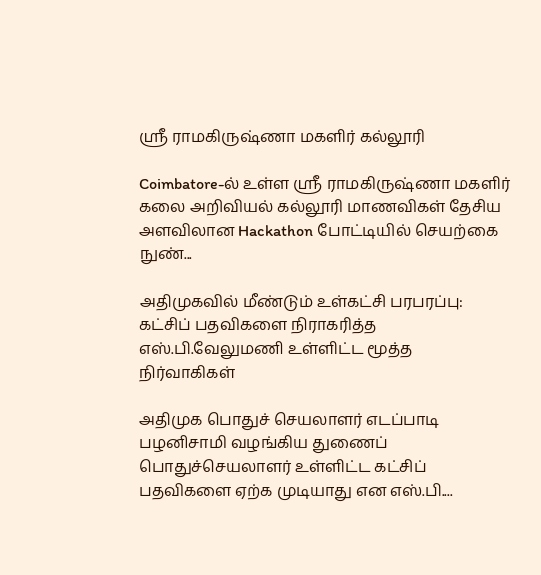ஶ்ரீ ராமகிருஷ்ணா மகளிர் கல்லூரி

Coimbatore-ல் உள்ள ஶ்ரீ ராமகிருஷ்ணா மகளிர் கலை அறிவியல் கல்லூரி மாணவிகள் தேசிய அளவிலான Hackathon போட்டியில் செயற்கை நுண்...

அதிமுகவில் மீண்டும் உள்கட்சி பரபரப்பு: கட்சிப் பதவிகளை நிராகரித்த எஸ்.பி.வேலுமணி உள்ளிட்ட மூத்த நிர்வாகிகள்

அதிமுக பொதுச் செயலாளர் எடப்பாடி பழனிசாமி வழங்கிய துணைப் பொதுச்செயலாளர் உள்ளிட்ட கட்சிப் பதவிகளை ஏற்க முடியாது என எஸ்.பி....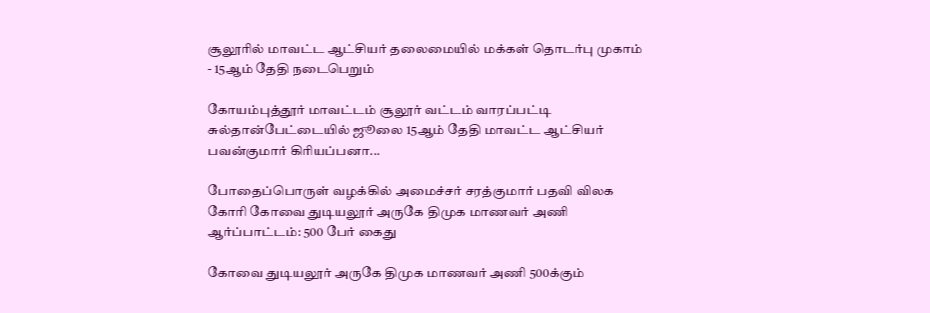சூலூரில் மாவட்ட ஆட்சியர் தலைமையில் மக்கள் தொடர்பு முகாம் - 15ஆம் தேதி நடைபெறும்

கோயம்புத்தூர் மாவட்டம் சூலூர் வட்டம் வாரப்பட்டி சுல்தான்பேட்டையில் ஜூலை 15ஆம் தேதி மாவட்ட ஆட்சியர் பவன்குமார் கிரியப்பனா...

போதைப்பொருள் வழக்கில் அமைச்சர் சரத்குமார் பதவி விலக கோரி கோவை துடியலூர் அருகே திமுக மாணவர் அணி ஆர்ப்பாட்டம்: 500 பேர் கைது

கோவை துடியலூர் அருகே திமுக மாணவர் அணி 500க்கும்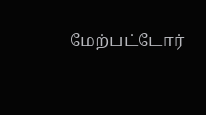மேற்பட்டோர்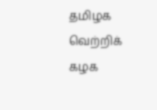தமிழக வெற்றிக் கழக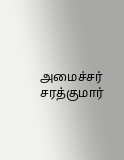அமைச்சர் சரத்குமார்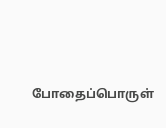போதைப்பொருள்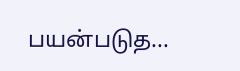பயன்படுத...